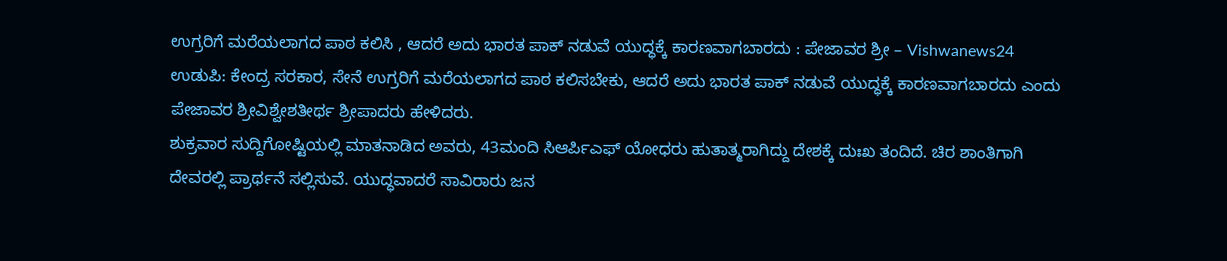ಉಗ್ರರಿಗೆ ಮರೆಯಲಾಗದ ಪಾಠ ಕಲಿಸಿ , ಆದರೆ ಅದು ಭಾರತ ಪಾಕ್ ನಡುವೆ ಯುದ್ಧಕ್ಕೆ ಕಾರಣವಾಗಬಾರದು : ಪೇಜಾವರ ಶ್ರೀ – Vishwanews24
ಉಡುಪಿ: ಕೇಂದ್ರ ಸರಕಾರ, ಸೇನೆ ಉಗ್ರರಿಗೆ ಮರೆಯಲಾಗದ ಪಾಠ ಕಲಿಸಬೇಕು, ಆದರೆ ಅದು ಭಾರತ ಪಾಕ್ ನಡುವೆ ಯುದ್ಧಕ್ಕೆ ಕಾರಣವಾಗಬಾರದು ಎಂದು ಪೇಜಾವರ ಶ್ರೀವಿಶ್ವೇಶತೀರ್ಥ ಶ್ರೀಪಾದರು ಹೇಳಿದರು.
ಶುಕ್ರವಾರ ಸುದ್ದಿಗೋಷ್ಟಿಯಲ್ಲಿ ಮಾತನಾಡಿದ ಅವರು, 43ಮಂದಿ ಸಿಆರ್ಪಿಎಫ್ ಯೋಧರು ಹುತಾತ್ಮರಾಗಿದ್ದು ದೇಶಕ್ಕೆ ದುಃಖ ತಂದಿದೆ. ಚಿರ ಶಾಂತಿಗಾಗಿ ದೇವರಲ್ಲಿ ಪ್ರಾರ್ಥನೆ ಸಲ್ಲಿಸುವೆ. ಯುದ್ಧವಾದರೆ ಸಾವಿರಾರು ಜನ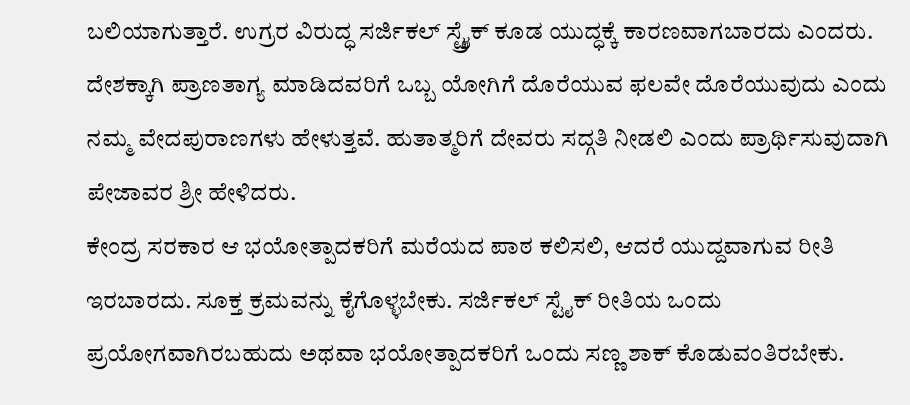ಬಲಿಯಾಗುತ್ತಾರೆ. ಉಗ್ರರ ವಿರುದ್ಧ ಸರ್ಜಿಕಲ್ ಸ್ಟ್ರೈಕ್ ಕೂಡ ಯುದ್ಧಕ್ಕೆ ಕಾರಣವಾಗಬಾರದು ಎಂದರು.
ದೇಶಕ್ಕಾಗಿ ಪ್ರಾಣತಾಗ್ಯ ಮಾಡಿದವರಿಗೆ ಒಬ್ಬ ಯೋಗಿಗೆ ದೊರೆಯುವ ಫಲವೇ ದೊರೆಯುವುದು ಎಂದು ನಮ್ಮ ವೇದಪುರಾಣಗಳು ಹೇಳುತ್ತವೆ. ಹುತಾತ್ಮರಿಗೆ ದೇವರು ಸದ್ಗತಿ ನೀಡಲಿ ಎಂದು ಪ್ರಾರ್ಥಿಸುವುದಾಗಿ ಪೇಜಾವರ ಶ್ರೀ ಹೇಳಿದರು.
ಕೇಂದ್ರ ಸರಕಾರ ಆ ಭಯೋತ್ಪಾದಕರಿಗೆ ಮರೆಯದ ಪಾಠ ಕಲಿಸಲಿ, ಆದರೆ ಯುದ್ದವಾಗುವ ರೀತಿ ಇರಬಾರದು. ಸೂಕ್ತ ಕ್ರಮವನ್ನು ಕೈಗೊಳ್ಳಬೇಕು. ಸರ್ಜಿಕಲ್ ಸ್ಟೈಕ್ ರೀತಿಯ ಒಂದು ಪ್ರಯೋಗವಾಗಿರಬಹುದು ಅಥವಾ ಭಯೋತ್ಪಾದಕರಿಗೆ ಒಂದು ಸಣ್ಣ ಶಾಕ್ ಕೊಡುವಂತಿರಬೇಕು.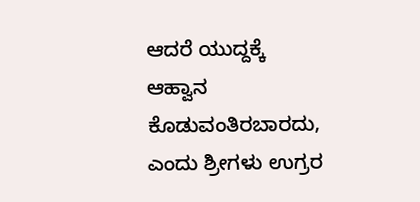ಆದರೆ ಯುದ್ದಕ್ಕೆ ಆಹ್ವಾನ ಕೊಡುವಂತಿರಬಾರದು, ಎಂದು ಶ್ರೀಗಳು ಉಗ್ರರ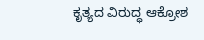ಕೃತ್ಯದ ವಿರುದ್ಧ ಆಕ್ರೋಶ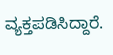ವ್ಯಕ್ತಪಡಿಸಿದ್ದಾರೆ.